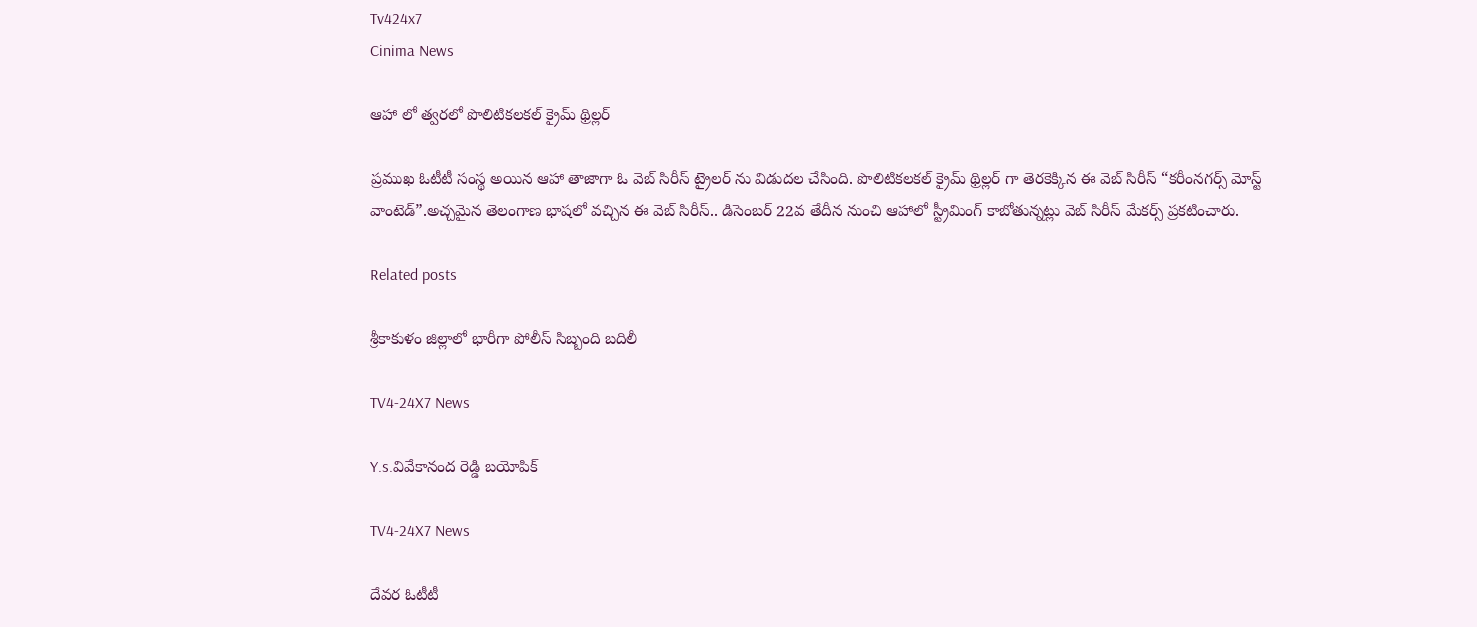Tv424x7
Cinima News

ఆహా లో త్వరలో పొలిటికలకల్ క్రైమ్ థ్రిల్లర్

ప్రముఖ ఓటీటీ సంస్థ అయిన ఆహా తాజాగా ఓ వెబ్ సిరీస్ ట్రైలర్ ను విడుదల చేసింది. పొలిటికలకల్ క్రైమ్ థ్రిల్లర్ గా తెరకెక్కిన ఈ వెబ్ సిరీస్ “కరీంనగర్స్ మోస్ట్ వాంటెడ్”.అచ్చమైన తెలంగాణ భాషలో వచ్చిన ఈ వెబ్ సిరీస్.. డిసెంబర్ 22వ తేదీన నుంచి ఆహాలో స్ట్రీమింగ్ కాబోతున్నట్లు వెబ్ సిరీస్ మేకర్స్ ప్రకటించారు.

Related posts

శ్రీకాకుళం జిల్లాలో భారీగా పోలీస్ సిబ్బంది బదిలీ

TV4-24X7 News

Y.s.వివేకానంద రెడ్డి బయోపిక్

TV4-24X7 News

దేవర ఓటీటీ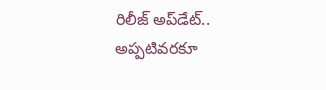రిలీజ్ అప్‌డేట్.. అప్పటివరకూ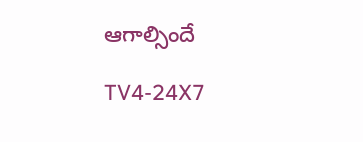ఆగాల్సిందే

TV4-24X7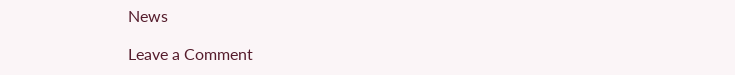News

Leave a Comment